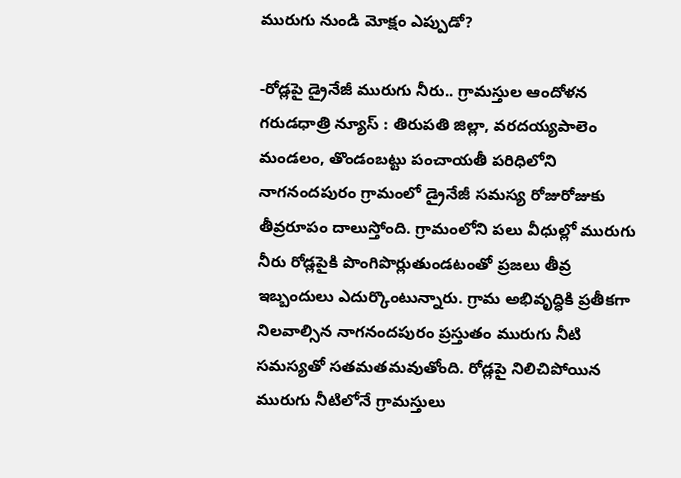మురుగు నుండి మోక్షం ఎప్పుడో?

-రోడ్లపై డ్రైనేజీ మురుగు నీరు.. గ్రామస్తుల ఆందోళన గరుడధాత్రి న్యూస్ : తిరుపతి జిల్లా, వరదయ్యపాలెం మండలం, తొండంబట్టు పంచాయతీ పరిధిలోని నాగనందపురం గ్రామంలో డ్రైనేజీ సమస్య రోజురోజుకు తీవ్రరూపం దాలుస్తోంది. గ్రామంలోని పలు వీధుల్లో మురుగు నీరు రోడ్లపైకి పొంగిపొర్లుతుండటంతో ప్రజలు తీవ్ర ఇబ్బందులు ఎదుర్కొంటున్నారు. గ్రామ అభివృద్ధికి ప్రతీకగా నిలవాల్సిన నాగనందపురం ప్రస్తుతం మురుగు నీటి సమస్యతో సతమతమవుతోంది. రోడ్లపై నిలిచిపోయిన మురుగు నీటిలోనే గ్రామస్తులు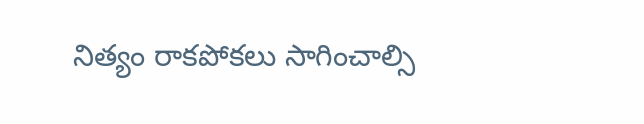నిత్యం రాకపోకలు సాగించాల్సి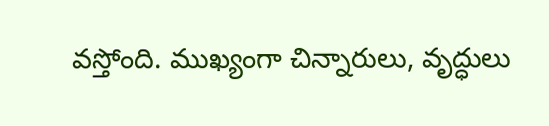వస్తోంది. ముఖ్యంగా చిన్నారులు, వృద్ధులు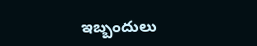ఇబ్బందులు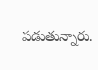పడుతున్నారు.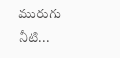మురుగు నీటి...